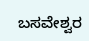ಬಸವೇಶ್ವರ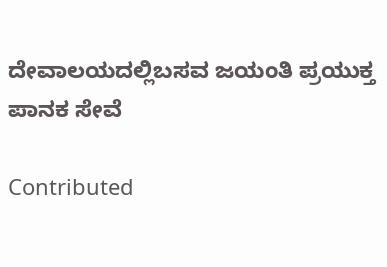ದೇವಾಲಯದಲ್ಲಿಬಸವ ಜಯಂತಿ ಪ್ರಯುಕ್ತ ಪಾನಕ ಸೇವೆ

Contributed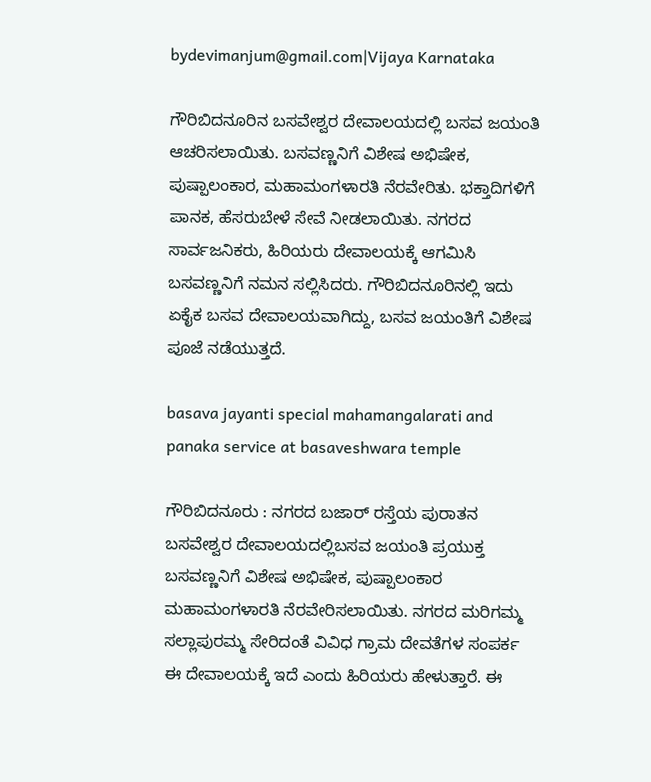bydevimanjum@gmail.com|Vijaya Karnataka

ಗೌರಿಬಿದನೂರಿನ ಬಸವೇಶ್ವರ ದೇವಾಲಯದಲ್ಲಿ ಬಸವ ಜಯಂತಿ ಆಚರಿಸಲಾಯಿತು. ಬಸವಣ್ಣನಿಗೆ ವಿಶೇಷ ಅಭಿಷೇಕ, ಪುಷ್ಪಾಲಂಕಾರ, ಮಹಾಮಂಗಳಾರತಿ ನೆರವೇರಿತು. ಭಕ್ತಾದಿಗಳಿಗೆ ಪಾನಕ, ಹೆಸರುಬೇಳೆ ಸೇವೆ ನೀಡಲಾಯಿತು. ನಗರದ ಸಾರ್ವಜನಿಕರು, ಹಿರಿಯರು ದೇವಾಲಯಕ್ಕೆ ಆಗಮಿಸಿ ಬಸವಣ್ಣನಿಗೆ ನಮನ ಸಲ್ಲಿಸಿದರು. ಗೌರಿಬಿದನೂರಿನಲ್ಲಿ ಇದು ಏಕೈಕ ಬಸವ ದೇವಾಲಯವಾಗಿದ್ದು, ಬಸವ ಜಯಂತಿಗೆ ವಿಶೇಷ ಪೂಜೆ ನಡೆಯುತ್ತದೆ.

basava jayanti special mahamangalarati and panaka service at basaveshwara temple

ಗೌರಿಬಿದನೂರು : ನಗರದ ಬಜಾರ್ ರಸ್ತೆಯ ಪುರಾತನ ಬಸವೇಶ್ವರ ದೇವಾಲಯದಲ್ಲಿಬಸವ ಜಯಂತಿ ಪ್ರಯುಕ್ತ ಬಸವಣ್ಣನಿಗೆ ವಿಶೇಷ ಅಭಿಷೇಕ, ಪುಷ್ಪಾಲಂಕಾರ ಮಹಾಮಂಗಳಾರತಿ ನೆರವೇರಿಸಲಾಯಿತು. ನಗರದ ಮರಿಗಮ್ಮ ಸಲ್ಲಾಪುರಮ್ಮ ಸೇರಿದಂತೆ ವಿವಿಧ ಗ್ರಾಮ ದೇವತೆಗಳ ಸಂಪರ್ಕ ಈ ದೇವಾಲಯಕ್ಕೆ ಇದೆ ಎಂದು ಹಿರಿಯರು ಹೇಳುತ್ತಾರೆ. ಈ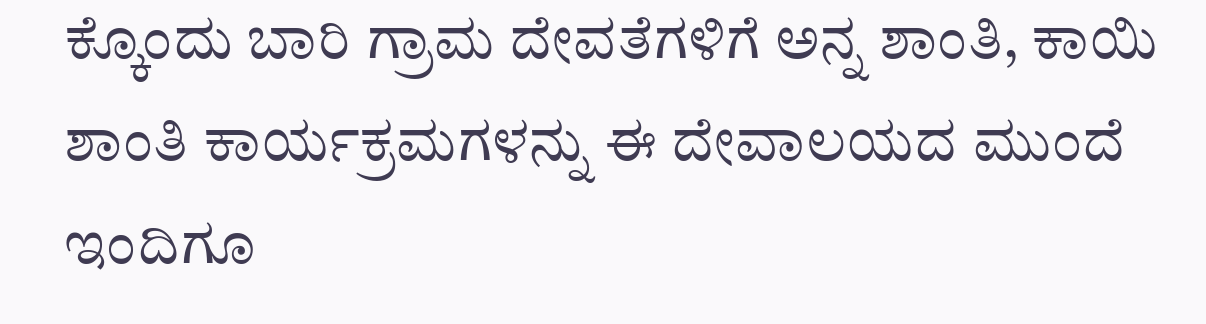ಕ್ಕೊಂದು ಬಾರಿ ಗ್ರಾಮ ದೇವತೆಗಳಿಗೆ ಅನ್ನ ಶಾಂತಿ, ಕಾಯಿ ಶಾಂತಿ ಕಾರ್ಯಕ್ರಮಗಳನ್ನು ಈ ದೇವಾಲಯದ ಮುಂದೆ ಇಂದಿಗೂ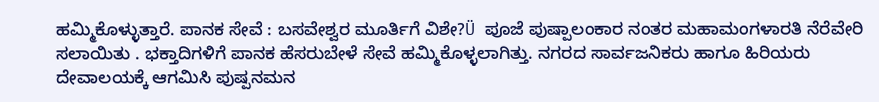ಹಮ್ಮಿಕೊಳ್ಳುತ್ತಾರೆ. ಪಾನಕ ಸೇವೆ : ಬಸವೇಶ್ವರ ಮೂರ್ತಿಗೆ ವಿಶೇ?Ü ಪೂಜೆ ಪುಷ್ಪಾಲಂಕಾರ ನಂತರ ಮಹಾಮಂಗಳಾರತಿ ನೆರೆವೇರಿ ಸಲಾಯಿತು . ಭಕ್ತಾದಿಗಳಿಗೆ ಪಾನಕ ಹೆಸರುಬೇಳೆ ಸೇವೆ ಹಮ್ಮಿಕೊಳ್ಳಲಾಗಿತ್ತು. ನಗರದ ಸಾರ್ವಜನಿಕರು ಹಾಗೂ ಹಿರಿಯರು ದೇವಾಲಯಕ್ಕೆ ಆಗಮಿಸಿ ಪುಷ್ಪನಮನ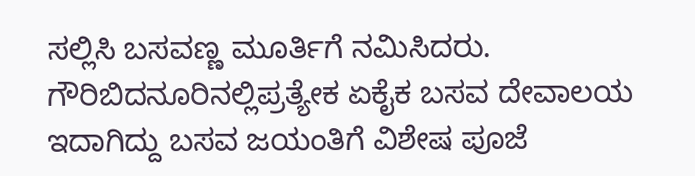ಸಲ್ಲಿಸಿ ಬಸವಣ್ಣ ಮೂರ್ತಿಗೆ ನಮಿಸಿದರು. ಗೌರಿಬಿದನೂರಿನಲ್ಲಿಪ್ರತ್ಯೇಕ ಏಕೈಕ ಬಸವ ದೇವಾಲಯ ಇದಾಗಿದ್ದು ಬಸವ ಜಯಂತಿಗೆ ವಿಶೇಷ ಪೂಜೆ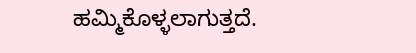ಹಮ್ಮಿಕೊಳ್ಳಲಾಗುತ್ತದೆ.